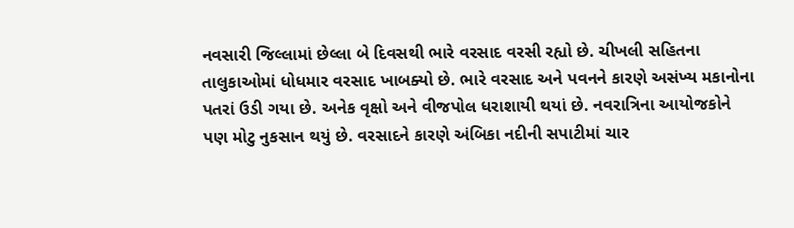નવસારી જિલ્લામાં છેલ્લા બે દિવસથી ભારે વરસાદ વરસી રહ્યો છે. ચીખલી સહિતના તાલુકાઓમાં ધોધમાર વરસાદ ખાબક્યો છે. ભારે વરસાદ અને પવનને કારણે અસંખ્ય મકાનોના પતરાં ઉડી ગયા છે. અનેક વૃક્ષો અને વીજપોલ ધરાશાયી થયાં છે. નવરાત્રિના આયોજકોને પણ મોટુ નુકસાન થયું છે. વરસાદને કારણે અંબિકા નદીની સપાટીમાં ચાર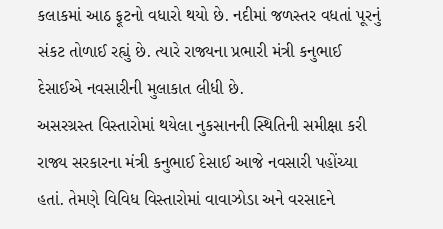કલાકમાં આઠ ફૂટનો વધારો થયો છે. નદીમાં જળસ્તર વધતાં પૂરનું સંકટ તોળાઈ રહ્યું છે. ત્યારે રાજ્યના પ્રભારી મંત્રી કનુભાઈ દેસાઈએ નવસારીની મુલાકાત લીધી છે.
અસરગ્રસ્ત વિસ્તારોમાં થયેલા નુકસાનની સ્થિતિની સમીક્ષા કરી
રાજ્ય સરકારના મંત્રી કનુભાઈ દેસાઈ આજે નવસારી પહોંચ્યા હતાં. તેમણે વિવિધ વિસ્તારોમાં વાવાઝોડા અને વરસાદને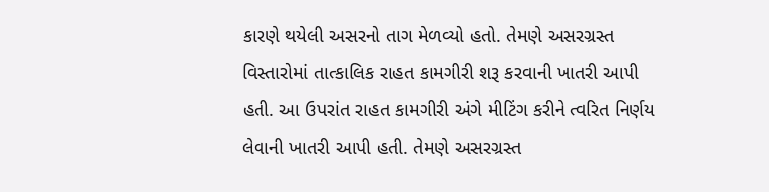કારણે થયેલી અસરનો તાગ મેળવ્યો હતો. તેમણે અસરગ્રસ્ત વિસ્તારોમાં તાત્કાલિક રાહત કામગીરી શરૂ કરવાની ખાતરી આપી હતી. આ ઉપરાંત રાહત કામગીરી અંગે મીટિંગ કરીને ત્વરિત નિર્ણય લેવાની ખાતરી આપી હતી. તેમણે અસરગ્રસ્ત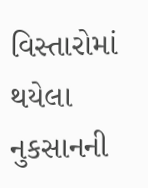વિસ્તારોમાં થયેલા નુકસાનની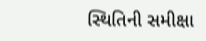સ્થિતિની સમીક્ષા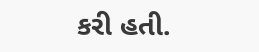કરી હતી.